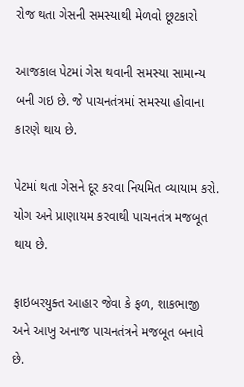રોજ થતા ગેસની સમસ્યાથી મેળવો છૂટકારો

આજકાલ પેટમાં ગેસ થવાની સમસ્યા સામાન્ય બની ગઇ છે. જે પાચનતંત્રમાં સમસ્યા હોવાના કારણે થાય છે.

પેટમાં થતા ગેસને દૂર કરવા નિયમિત વ્યાયામ કરો. યોગ અને પ્રાણાયમ કરવાથી પાચનતંત્ર મજબૂત થાય છે.

ફાઇબરયુક્ત આહાર જેવા કે ફળ, શાકભાજી અને આખુ અનાજ પાચનતંત્રને મજબૂત બનાવે છે.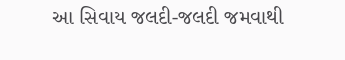આ સિવાય જલદી-જલદી જમવાથી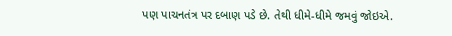પણ પાચનતંત્ર પર દબાણ પડે છે. તેથી ધીમે-ધીમે જમવું જોઇએ.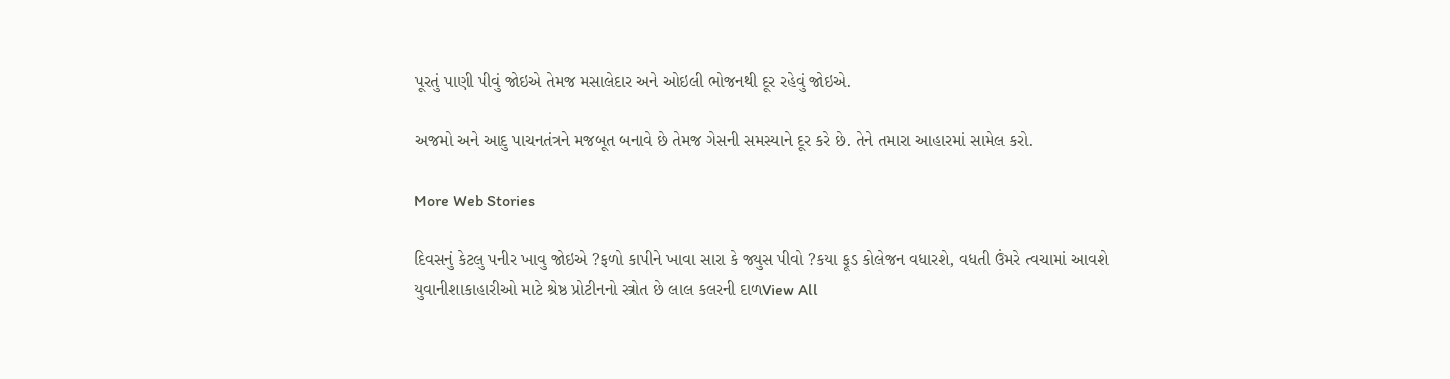પૂરતું પાણી પીવું જોઇએ તેમજ મસાલેદાર અને ઓઇલી ભોજનથી દૂર રહેવું જોઇએ.

અજમો અને આદુ પાચનતંત્રને મજબૂત બનાવે છે તેમજ ગેસની સમસ્યાને દૂર કરે છે. તેને તમારા આહારમાં સામેલ કરો.

More Web Stories

દિવસનું કેટલુ પનીર ખાવુ જોઇએ ?ફળો કાપીને ખાવા સારા કે જ્યુસ પીવો ?કયા ફૂડ કોલેજન વધારશે, વધતી ઉંમરે ત્વચામાં આવશે યુવાનીશાકાહારીઓ માટે શ્રેષ્ઠ પ્રોટીનનો સ્ત્રોત છે લાલ કલરની દાળView All